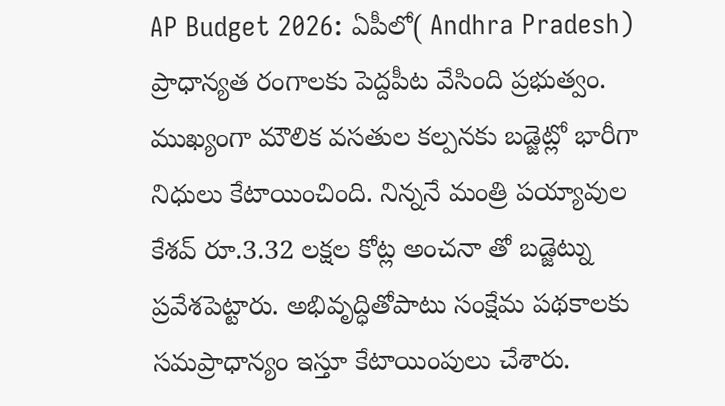AP Budget 2026: ఏపీలో( Andhra Pradesh) ప్రాధాన్యత రంగాలకు పెద్దపీట వేసింది ప్రభుత్వం. ముఖ్యంగా మౌలిక వసతుల కల్పనకు బడ్జెట్లో భారీగా నిధులు కేటాయించింది. నిన్ననే మంత్రి పయ్యావుల కేశవ్ రూ.3.32 లక్షల కోట్ల అంచనా తో బడ్జెట్ను ప్రవేశపెట్టారు. అభివృద్ధితోపాటు సంక్షేమ పథకాలకు సమప్రాధాన్యం ఇస్తూ కేటాయింపులు చేశారు.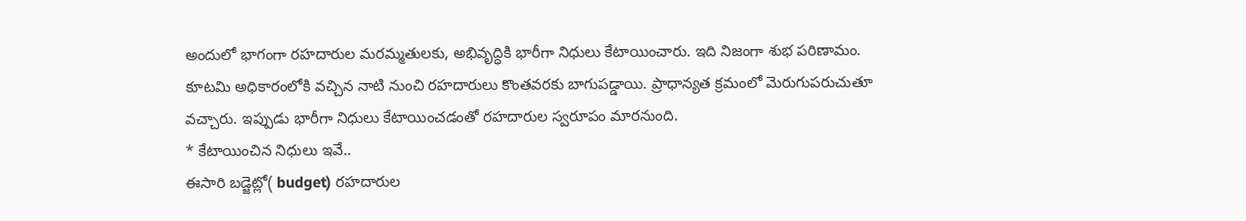అందులో భాగంగా రహదారుల మరమ్మతులకు, అభివృద్ధికి భారీగా నిధులు కేటాయించారు. ఇది నిజంగా శుభ పరిణామం. కూటమి అధికారంలోకి వచ్చిన నాటి నుంచి రహదారులు కొంతవరకు బాగుపడ్డాయి. ప్రాధాన్యత క్రమంలో మెరుగుపరుచుతూ వచ్చారు. ఇప్పుడు భారీగా నిధులు కేటాయించడంతో రహదారుల స్వరూపం మారనుంది.
* కేటాయించిన నిధులు ఇవే..
ఈసారి బడ్జెట్లో( budget) రహదారుల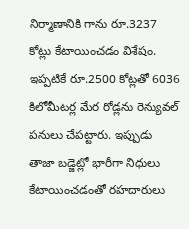నిర్మాణానికి గాను రూ.3237 కోట్లు కేటాయించడం విశేషం. ఇప్పటికే రూ.2500 కోట్లతో 6036 కిలోమీటర్ల మేర రోడ్లను రెన్యువల్ పనులు చేపట్టారు. ఇప్పుడు తాజా బడ్జెట్లో భారీగా నిధులు కేటాయించడంతో రహదారులు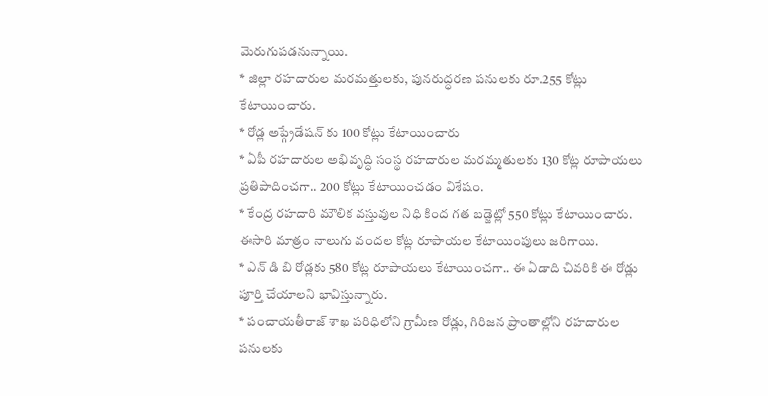మెరుగుపడనున్నాయి.
* జిల్లా రహదారుల మరమత్తులకు, పునరుద్ధరణ పనులకు రూ.255 కోట్లు కేటాయించారు.
* రోడ్ల అప్గ్రేడేషన్ కు 100 కోట్లు కేటాయించారు
* ఏపీ రహదారుల అభివృద్ధి సంస్థ రహదారుల మరమ్మతులకు 130 కోట్ల రూపాయలు ప్రతిపాదించగా.. 200 కోట్లు కేటాయించడం విశేషం.
* కేంద్ర రహదారి మౌలిక వస్తువుల నిధి కింద గత బడ్జెట్లో 550 కోట్లు కేటాయించారు. ఈసారి మాత్రం నాలుగు వందల కోట్ల రూపాయల కేటాయింపులు జరిగాయి.
* ఎన్ డి బి రోడ్లకు 580 కోట్ల రూపాయలు కేటాయించగా.. ఈ ఏడాది చివరికి ఈ రోడ్లు పూర్తి చేయాలని భావిస్తున్నారు.
* పంచాయతీరాజ్ శాఖ పరిధిలోని గ్రామీణ రోడ్లు, గిరిజన ప్రాంతాల్లోని రహదారుల పనులకు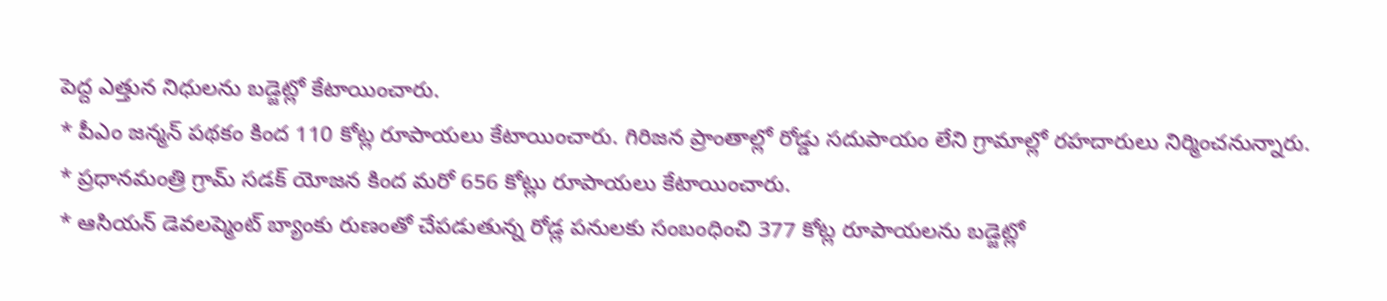పెద్ద ఎత్తున నిధులను బడ్జెట్లో కేటాయించారు.
* పీఎం జన్మన్ పథకం కింద 110 కోట్ల రూపాయలు కేటాయించారు. గిరిజన ప్రాంతాల్లో రోడ్డు సదుపాయం లేని గ్రామాల్లో రహదారులు నిర్మించనున్నారు.
* ప్రధానమంత్రి గ్రామ్ సడక్ యోజన కింద మరో 656 కోట్లు రూపాయలు కేటాయించారు.
* ఆసియన్ డెవలప్మెంట్ బ్యాంకు రుణంతో చేపడుతున్న రోడ్ల పనులకు సంబంధించి 377 కోట్ల రూపాయలను బడ్జెట్లో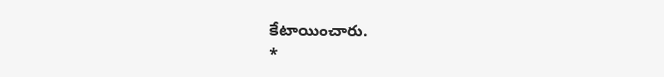కేటాయించారు.
*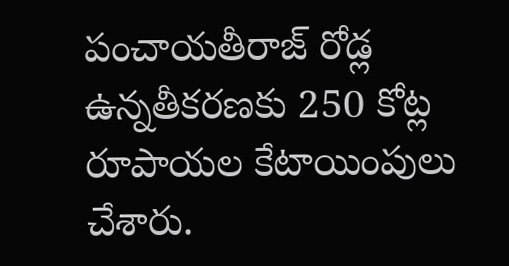పంచాయతీరాజ్ రోడ్ల ఉన్నతీకరణకు 250 కోట్ల రూపాయల కేటాయింపులు చేశారు.